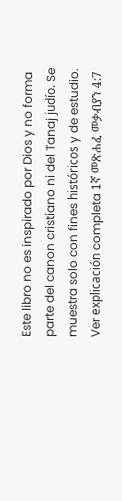Este libro no es inspirado por Dios y no forma parte del canon cristiano ni del Tanaj judío. Se muestra solo con fines históricos y de estudio. Ver explicación completa 1ኛ መጽሐፈ መቃብያን 4:7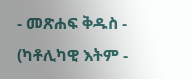- መጽሐፍ ቅዱስ - (ካቶሊካዊ እትም -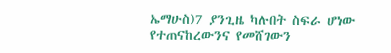ኤማሁስ)7 ያንጊዜ ካሉበት ስፍራ ሆነው የተጠናከረውንና የመሸገውን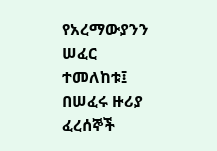የአረማውያንን ሠፈር ተመለከቱ፤ በሠፈሩ ዙሪያ ፈረሰኞች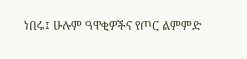ነበሩ፤ ሁሉም ዓዋቂዎችና የጦር ልምምድ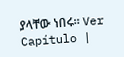ያላቸው ነበሩ። Ver Capítulo |